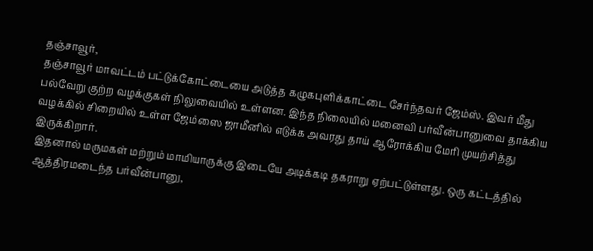தஞ்சாவூர்,
தஞ்சாவூர் மாவட்டம் பட்டுக்கோட்டையை அடுத்த கழுகபுளிக்காட்டை சேர்ந்தவர் ஜேம்ஸ். இவர் மீது பல்வேறு குற்ற வழக்குகள் நிலுவையில் உள்ளன. இந்த நிலையில் மனைவி பர்வீன்பானுவை தாக்கிய வழக்கில் சிறையில் உள்ள ஜேம்ஸை ஜாமீனில் எடுக்க அவரது தாய் ஆரோக்கிய மேரி முயற்சித்து இருக்கிறார்.
இதனால் மருமகள் மற்றும் மாமியாருக்கு இடையே அடிக்கடி தகராறு ஏற்பட்டுள்ளது. ஒரு கட்டத்தில் ஆத்திரமடைந்த பர்வீன்பானு,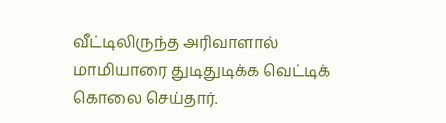வீட்டிலிருந்த அரிவாளால் மாமியாரை துடிதுடிக்க வெட்டிக் கொலை செய்தார்.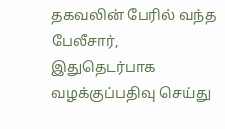தகவலின் பேரில் வந்த பேலீசார், இதுதெடர்பாக வழக்குப்பதிவு செய்து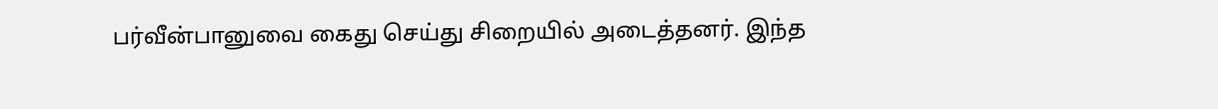பர்வீன்பானுவை கைது செய்து சிறையில் அடைத்தனர். இந்த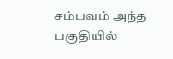சம்பவம் அந்த பகுதியில்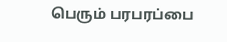பெரும் பரபரப்பை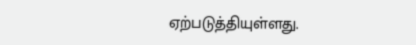ஏற்படுத்தியுள்ளது.